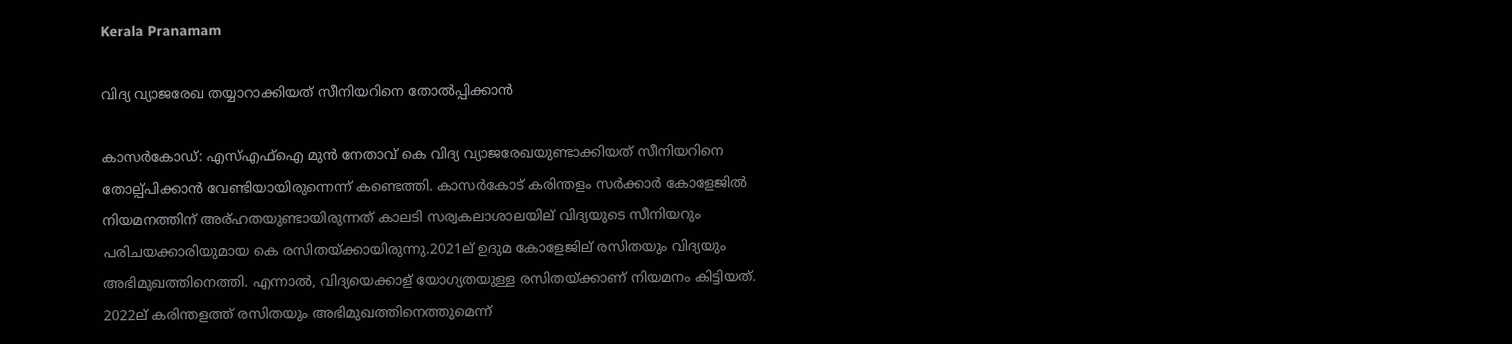Kerala Pranamam

വിദ്യ വ്യാജരേഖ തയ്യാറാക്കിയത് സീനിയറിനെ തോല്‍പ്പിക്കാന്‍

കാസര്‍കോഡ്: എസ്എഫ്‌ഐ മുന്‍ നേതാവ് കെ വിദ്യ വ്യാജരേഖയുണ്ടാക്കിയത് സീനിയറിനെ തോല്പ്പിക്കാന്‍ വേണ്ടിയായിരുന്നെന്ന് കണ്ടെത്തി. കാസര്‍കോട് കരിന്തളം സര്‍ക്കാര്‍ കോളേജില്‍ നിയമനത്തിന് അര്ഹതയുണ്ടായിരുന്നത് കാലടി സര്വകലാശാലയില് വിദ്യയുടെ സീനിയറും പരിചയക്കാരിയുമായ കെ രസിതയ്ക്കായിരുന്നു.2021ല് ഉദുമ കോളേജില് രസിതയും വിദ്യയും അഭിമുഖത്തിനെത്തി. എന്നാല്‍, വിദ്യയെക്കാള് യോഗ്യതയുള്ള രസിതയ്ക്കാണ് നിയമനം കിട്ടിയത്. 2022ല് കരിന്തളത്ത് രസിതയും അഭിമുഖത്തിനെത്തുമെന്ന്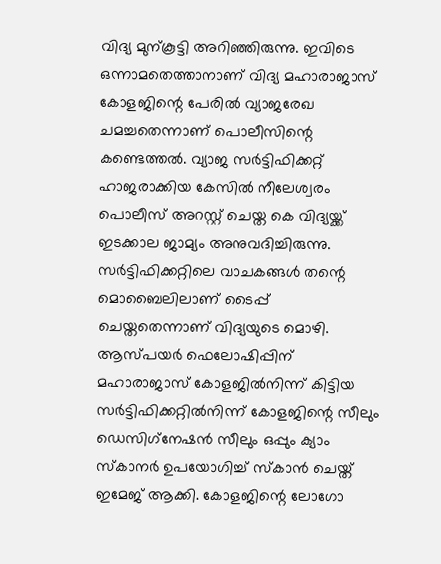വിദ്യ മുന്കൂട്ടി അറിഞ്ഞിരുന്നു. ഇവിടെ ഒന്നാമതെത്താനാണ് വിദ്യ മഹാരാജാസ് കോളജിന്റെ പേരില്‍ വ്യാജരേഖ ചമച്ചതെന്നാണ് പൊലീസിന്റെ കണ്ടെത്തല്‍. വ്യാജ സര്‍ട്ടിഫിക്കറ്റ് ഹാജരാക്കിയ കേസില്‍ നീലേശ്വരം പൊലീസ് അറസ്റ്റ് ചെയ്ത കെ വിദ്യയ്ക്ക് ഇടക്കാല ജാമ്യം അനുവദിച്ചിരുന്നു.
സര്‍ട്ടിഫിക്കറ്റിലെ വാചകങ്ങള്‍ തന്റെ മൊബൈലിലാണ് ടൈപ്പ് ചെയ്തതെന്നാണ് വിദ്യയുടെ മൊഴി. ആസ്പയര്‍ ഫെലോഷിപ്പിന് മഹാരാജാസ് കോളജില്‍നിന്ന് കിട്ടിയ സര്‍ട്ടിഫിക്കറ്റില്‍നിന്ന് കോളജിന്റെ സീലും ഡെസിഗ്‌നേഷന്‍ സീലും ഒപ്പും ക്യാം സ്‌കാനര്‍ ഉപയോഗിച്ച് സ്‌കാന്‍ ചെയ്ത് ഇമേജ് ആക്കി. കോളജിന്റെ ലോഗോ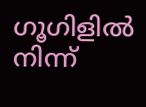ഗൂഗിളില്‍ നിന്ന്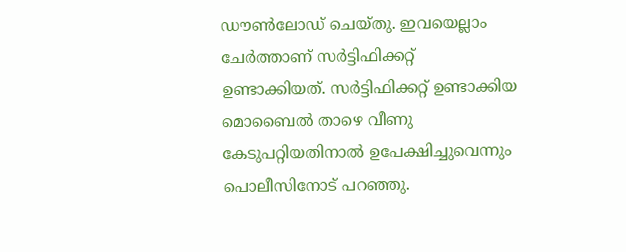ഡൗണ്‍ലോഡ് ചെയ്തു. ഇവയെല്ലാം ചേര്‍ത്താണ് സര്‍ട്ടിഫിക്കറ്റ് ഉണ്ടാക്കിയത്. സര്‍ട്ടിഫിക്കറ്റ് ഉണ്ടാക്കിയ മൊബൈല്‍ താഴെ വീണു കേടുപറ്റിയതിനാല്‍ ഉപേക്ഷിച്ചുവെന്നും പൊലീസിനോട് പറഞ്ഞു.